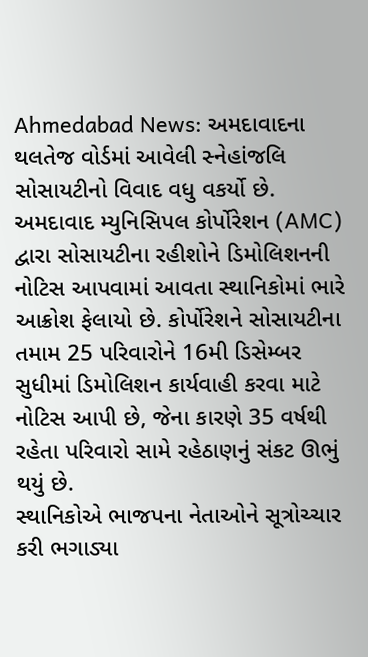Ahmedabad News: અમદાવાદના થલતેજ વોર્ડમાં આવેલી સ્નેહાંજલિ સોસાયટીનો વિવાદ વધુ વકર્યો છે. અમદાવાદ મ્યુનિસિપલ કોર્પોરેશન (AMC) દ્વારા સોસાયટીના રહીશોને ડિમોલિશનની નોટિસ આપવામાં આવતા સ્થાનિકોમાં ભારે આક્રોશ ફેલાયો છે. કોર્પોરેશને સોસાયટીના તમામ 25 પરિવારોને 16મી ડિસેમ્બર સુધીમાં ડિમોલિશન કાર્યવાહી કરવા માટે નોટિસ આપી છે, જેના કારણે 35 વર્ષથી રહેતા પરિવારો સામે રહેઠાણનું સંકટ ઊભું થયું છે.
સ્થાનિકોએ ભાજપના નેતાઓને સૂત્રોચ્ચાર કરી ભગાડ્યા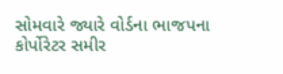સોમવારે જ્યારે વોર્ડના ભાજપના કોર્પોરેટર સમીર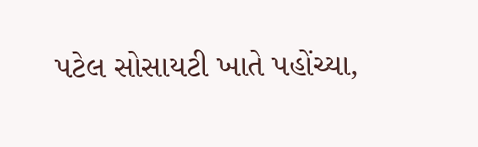પટેલ સોસાયટી ખાતે પહોંચ્યા,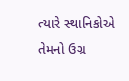ત્યારે સ્થાનિકોએ તેમનો ઉગ્ર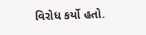વિરોધ કર્યો હતો.